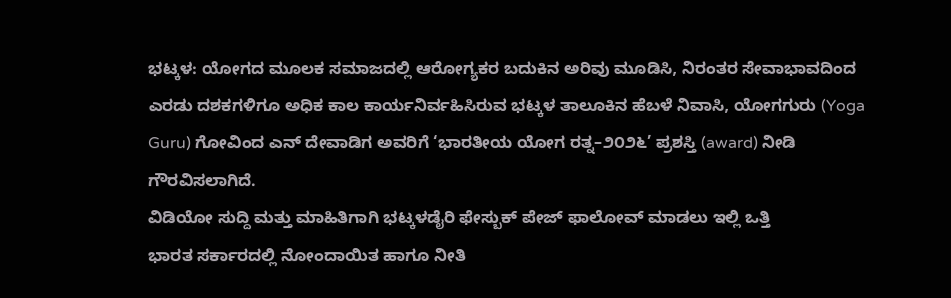ಭಟ್ಕಳ: ಯೋಗದ ಮೂಲಕ ಸಮಾಜದಲ್ಲಿ ಆರೋಗ್ಯಕರ ಬದುಕಿನ ಅರಿವು ಮೂಡಿಸಿ, ನಿರಂತರ ಸೇವಾಭಾವದಿಂದ ಎರಡು ದಶಕಗಳಿಗೂ ಅಧಿಕ ಕಾಲ ಕಾರ್ಯನಿರ್ವಹಿಸಿರುವ ಭಟ್ಕಳ ತಾಲೂಕಿನ ಹೆಬಳೆ ನಿವಾಸಿ, ಯೋಗಗುರು (Yoga Guru) ಗೋವಿಂದ ಎನ್ ದೇವಾಡಿಗ ಅವರಿಗೆ ‘ಭಾರತೀಯ ಯೋಗ ರತ್ನ–೨೦೨೬’ ಪ್ರಶಸ್ತಿ (award) ನೀಡಿ ಗೌರವಿಸಲಾಗಿದೆ.
ವಿಡಿಯೋ ಸುದ್ದಿ ಮತ್ತು ಮಾಹಿತಿಗಾಗಿ ಭಟ್ಕಳಡೈರಿ ಫೇಸ್ಬುಕ್ ಪೇಜ್ ಫಾಲೋವ್ ಮಾಡಲು ಇಲ್ಲಿ ಒತ್ತಿ
ಭಾರತ ಸರ್ಕಾರದಲ್ಲಿ ನೋಂದಾಯಿತ ಹಾಗೂ ನೀತಿ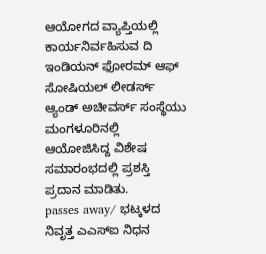ಆಯೋಗದ ವ್ಯಾಪ್ತಿಯಲ್ಲಿ ಕಾರ್ಯನಿರ್ವಹಿಸುವ ದಿ ಇಂಡಿಯನ್ ಫೋರಮ್ ಆಫ್ ಸೋಷಿಯಲ್ ಲೀಡರ್ಸ್ ಆ್ಯಂಡ್ ಅಚೀವರ್ಸ್ ಸಂಸ್ಥೆಯು ಮಂಗಳೂರಿನಲ್ಲಿ ಆಯೋಜಿಸಿದ್ದ ವಿಶೇಷ ಸಮಾರಂಭದಲ್ಲಿ ಪ್ರಶಸ್ತಿ ಪ್ರದಾನ ಮಾಡಿತು.
passes away/ ಭಟ್ಕಳದ ನಿವೃತ್ತ ಎಎಸ್ಐ ನಿಧನ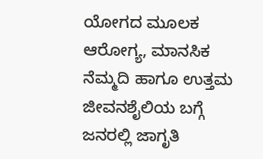ಯೋಗದ ಮೂಲಕ ಆರೋಗ್ಯ, ಮಾನಸಿಕ ನೆಮ್ಮದಿ ಹಾಗೂ ಉತ್ತಮ ಜೀವನಶೈಲಿಯ ಬಗ್ಗೆ ಜನರಲ್ಲಿ ಜಾಗೃತಿ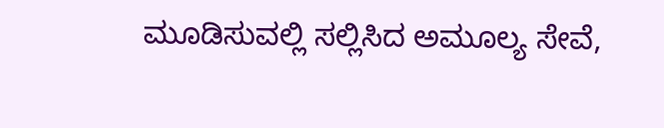ಮೂಡಿಸುವಲ್ಲಿ ಸಲ್ಲಿಸಿದ ಅಮೂಲ್ಯ ಸೇವೆ,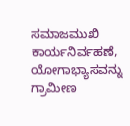ಸಮಾಜಮುಖಿ ಕಾರ್ಯನಿರ್ವಹಣೆ, ಯೋಗಾಭ್ಯಾಸವನ್ನು ಗ್ರಾಮೀಣ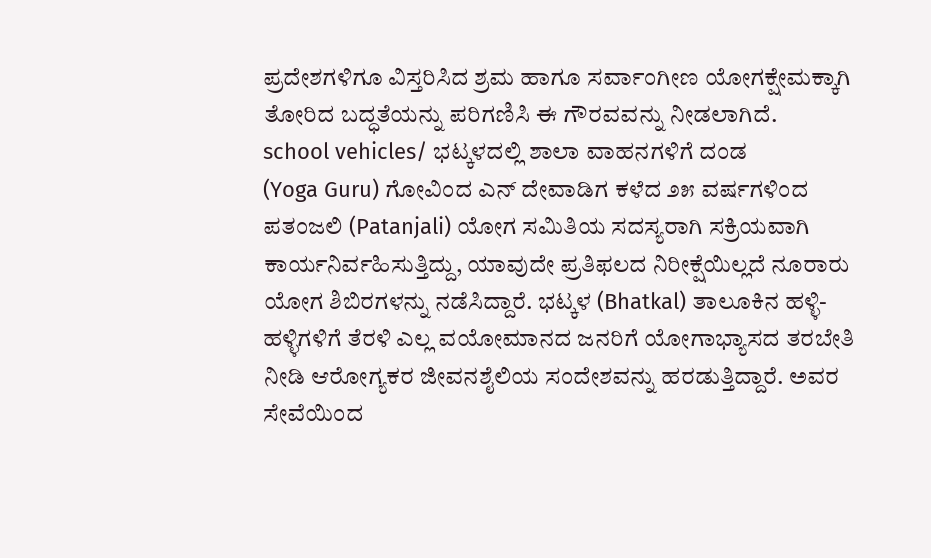ಪ್ರದೇಶಗಳಿಗೂ ವಿಸ್ತರಿಸಿದ ಶ್ರಮ ಹಾಗೂ ಸರ್ವಾಂಗೀಣ ಯೋಗಕ್ಷೇಮಕ್ಕಾಗಿ ತೋರಿದ ಬದ್ಧತೆಯನ್ನು ಪರಿಗಣಿಸಿ ಈ ಗೌರವವನ್ನು ನೀಡಲಾಗಿದೆ.
school vehicles/ ಭಟ್ಕಳದಲ್ಲಿ ಶಾಲಾ ವಾಹನಗಳಿಗೆ ದಂಡ
(Yoga Guru) ಗೋವಿಂದ ಎನ್ ದೇವಾಡಿಗ ಕಳೆದ ೨೫ ವರ್ಷಗಳಿಂದ ಪತಂಜಲಿ (Patanjali) ಯೋಗ ಸಮಿತಿಯ ಸದಸ್ಯರಾಗಿ ಸಕ್ರಿಯವಾಗಿ ಕಾರ್ಯನಿರ್ವಹಿಸುತ್ತಿದ್ದು, ಯಾವುದೇ ಪ್ರತಿಫಲದ ನಿರೀಕ್ಷೆಯಿಲ್ಲದೆ ನೂರಾರು ಯೋಗ ಶಿಬಿರಗಳನ್ನು ನಡೆಸಿದ್ದಾರೆ. ಭಟ್ಕಳ (Bhatkal) ತಾಲೂಕಿನ ಹಳ್ಳಿ-ಹಳ್ಳಿಗಳಿಗೆ ತೆರಳಿ ಎಲ್ಲ ವಯೋಮಾನದ ಜನರಿಗೆ ಯೋಗಾಭ್ಯಾಸದ ತರಬೇತಿ ನೀಡಿ ಆರೋಗ್ಯಕರ ಜೀವನಶೈಲಿಯ ಸಂದೇಶವನ್ನು ಹರಡುತ್ತಿದ್ದಾರೆ. ಅವರ ಸೇವೆಯಿಂದ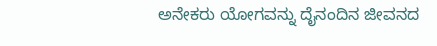ಅನೇಕರು ಯೋಗವನ್ನು ದೈನಂದಿನ ಜೀವನದ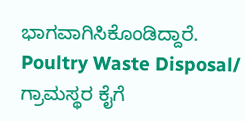ಭಾಗವಾಗಿಸಿಕೊಂಡಿದ್ದಾರೆ.
Poultry Waste Disposal/ ಗ್ರಾಮಸ್ಥರ ಕೈಗೆ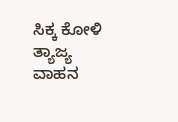ಸಿಕ್ಕ ಕೋಳಿ ತ್ಯಾಜ್ಯ ವಾಹನ